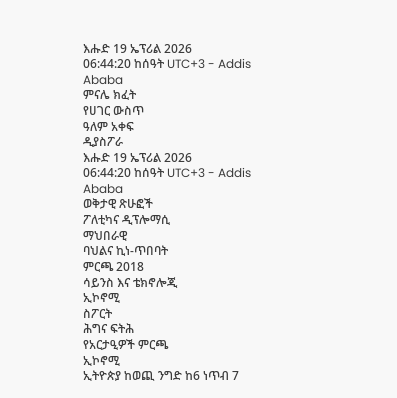እሑድ 19 ኤፕሪል 2026
06:44:20 ከሰዓት UTC+3 - Addis Ababa
ምናሌ ክፈት
የሀገር ውስጥ
ዓለም አቀፍ
ዲያስፖራ
እሑድ 19 ኤፕሪል 2026
06:44:20 ከሰዓት UTC+3 - Addis Ababa
ወቅታዊ ጽሁፎች
ፖለቲካና ዲፕሎማሲ
ማህበራዊ
ባህልና ኪነ-ጥበባት
ምርጫ 2018
ሳይንስ እና ቴክኖሎጂ
ኢኮኖሚ
ስፖርት
ሕግና ፍትሕ
የአርታዒዎች ምርጫ
ኢኮኖሚ
ኢትዮጵያ ከወጪ ንግድ ከ6 ነጥብ 7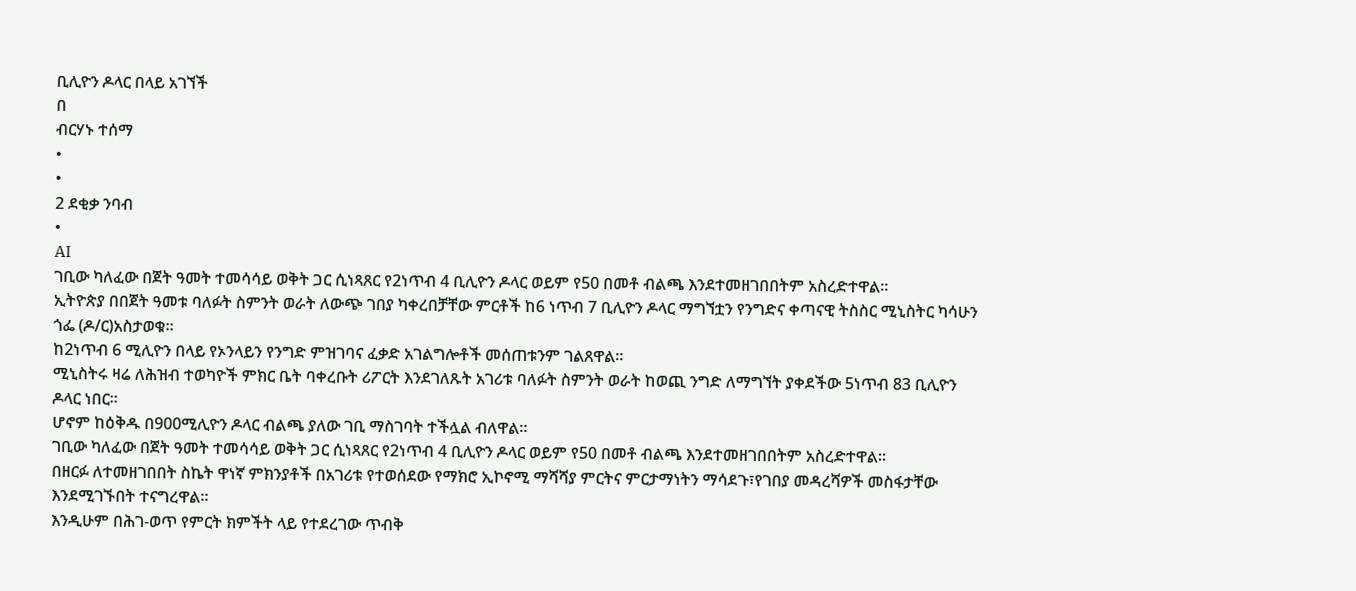ቢሊዮን ዶላር በላይ አገኘች
በ
ብርሃኑ ተሰማ
•
•
2 ደቂቃ ንባብ
•
AI
ገቢው ካለፈው በጀት ዓመት ተመሳሳይ ወቅት ጋር ሲነጻጸር የ2ነጥብ 4 ቢሊዮን ዶላር ወይም የ50 በመቶ ብልጫ እንደተመዘገበበትም አስረድተዋል።
ኢትዮጵያ በበጀት ዓመቱ ባለፉት ስምንት ወራት ለውጭ ገበያ ካቀረበቻቸው ምርቶች ከ6 ነጥብ 7 ቢሊዮን ዶላር ማግኘቷን የንግድና ቀጣናዊ ትስስር ሚኒስትር ካሳሁን ጎፌ (ዶ/ር)አስታወቁ።
ከ2ነጥብ 6 ሚሊዮን በላይ የኦንላይን የንግድ ምዝገባና ፈቃድ አገልግሎቶች መሰጠቱንም ገልጸዋል።
ሚኒስትሩ ዛሬ ለሕዝብ ተወካዮች ምክር ቤት ባቀረቡት ሪፖርት እንደገለጹት አገሪቱ ባለፉት ስምንት ወራት ከወጪ ንግድ ለማግኘት ያቀደችው 5ነጥብ 83 ቢሊዮን ዶላር ነበር።
ሆኖም ከዕቅዱ በ900ሚሊዮን ዶላር ብልጫ ያለው ገቢ ማስገባት ተችሏል ብለዋል።
ገቢው ካለፈው በጀት ዓመት ተመሳሳይ ወቅት ጋር ሲነጻጸር የ2ነጥብ 4 ቢሊዮን ዶላር ወይም የ50 በመቶ ብልጫ እንደተመዘገበበትም አስረድተዋል።
በዘርፉ ለተመዘገበበት ስኬት ዋነኛ ምክንያቶች በአገሪቱ የተወሰደው የማክሮ ኢኮኖሚ ማሻሻያ ምርትና ምርታማነትን ማሳደጉ፣የገበያ መዳረሻዎች መስፋታቸው እንደሚገኙበት ተናግረዋል።
እንዲሁም በሕገ-ወጥ የምርት ክምችት ላይ የተደረገው ጥብቅ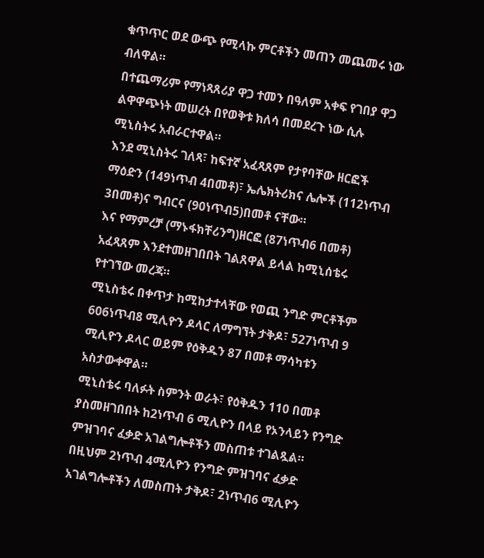ቁጥጥር ወደ ውጭ የሚላኩ ምርቶችን መጠን መጨመሩ ነው ብለዋል።
በተጨማሪም የማነጻጸሪያ ዋጋ ተመን በዓለም አቀፍ የገበያ ዋጋ ልዋዋጭነት መሠረት በየወቅቱ ክለሳ በመደረጉ ነው ሲሉ ሚኒስትሩ አብራርተዋል።
እንደ ሚኒስትሩ ገለጻ፣ ከፍተኛ አፈጻጸም የታየባቸው ዘርፎች ማዕድን (149ነጥብ 4በመቶ)፣ ኤሌክትሪክና ሌሎች (112ነጥብ 3በመቶ)ና ግብርና (90ነጥብ5)በመቶ ናቸው።
እና የማምረቻ (ማኑፋክቸሪንግ)ዘርፎ (87ነጥብ6 በመቶ) አፈጻጸም እንደተመዘገበበት ገልጸዋል ይላል ከሚኒሰቴሩ የተገኘው መረጃ።
ሚኒስቴሩ በቀጥታ ከሚከታተላቸው የወጪ ንግድ ምርቶችም 606ነጥብ8 ሚሊዮን ዶላር ለማግኘት ታቅዶ፣ 527ነጥብ 9 ሚሊዮን ዶላር ወይም የዕቅዱን 87 በመቶ ማሳካቱን አስታውቀዋል።
ሚኒስቴሩ ባለፉት ስምንት ወራት፣ የዕቅዱን 110 በመቶ ያስመዘገበበት ከ2ነጥብ 6 ሚሊዮን በላይ የኦንላይን የንግድ ምዝገባና ፈቃድ አገልግሎቶችን መስጠቱ ተገልጿል።
በዚህም 2ነጥብ 4ሚሊዮን የንግድ ምዝገባና ፈቃድ አገልግሎቶችን ለመስጠት ታቅዶ፣ 2ነጥብ6 ሚሊዮን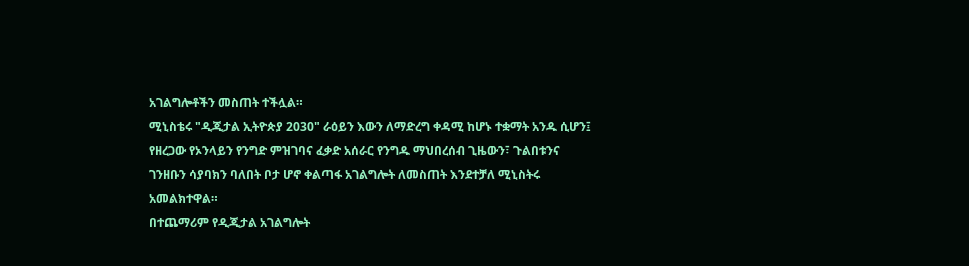አገልግሎቶችን መስጠት ተችሏል።
ሚኒስቴሩ "ዲጂታል ኢትዮጵያ 2030" ራዕይን እውን ለማድረግ ቀዳሚ ከሆኑ ተቋማት አንዱ ሲሆን፤ የዘረጋው የኦንላይን የንግድ ምዝገባና ፈቃድ አሰራር የንግዱ ማህበረሰብ ጊዜውን፣ ጉልበቱንና ገንዘቡን ሳያባክን ባለበት ቦታ ሆኖ ቀልጣፋ አገልግሎት ለመስጠት እንደተቻለ ሚኒስትሩ አመልክተዋል።
በተጨማሪም የዲጂታል አገልግሎት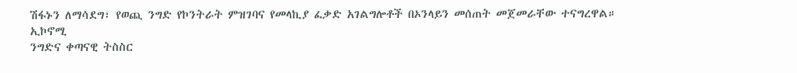ሽፋኑን ለማሳደግ፣ የወጪ ንግድ የኮንትራት ምዝገባና የመላኪያ ፈቃድ አገልግሎቶች በኦንላይን መሰጠት መጀመራቸው ተናግረዋል።
ኢኮኖሚ
ንግድና ቀጣናዊ ትስስር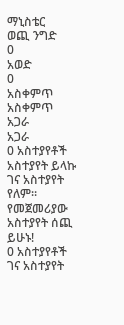ማኒስቴር
ወጪ ንግድ
0
አወድ
0
አስቀምጥ
አስቀምጥ
አጋራ
አጋራ
0 አስተያየቶች
አስተያየት ይላኩ
ገና አስተያየት የለም። የመጀመሪያው አስተያየት ሰጪ ይሁኑ!
0 አስተያየቶች
ገና አስተያየት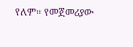የለም። የመጀመሪያው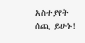አስተያየት ሰጪ ይሁኑ!